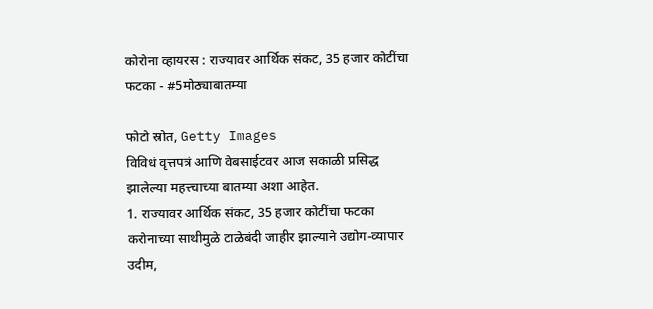कोरोना व्हायरस : राज्यावर आर्थिक संकट, 35 हजार कोटींचा फटका - #5मोठ्याबातम्या

फोटो स्रोत, Getty Images
विविधं वृत्तपत्रं आणि वेबसाईटवर आज सकाळी प्रसिद्ध झालेल्या महत्त्चाच्या बातम्या अशा आहेत.
1. राज्यावर आर्थिक संकट, 35 हजार कोटींचा फटका
करोनाच्या साथीमुळे टाळेबंदी जाहीर झाल्याने उद्योग-व्यापार उदीम,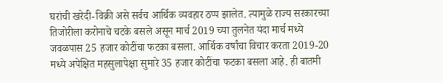घरांची खरेदी-विक्री असे सर्वच आर्थिक व्यवहार ठप्प झालेत. त्यामुळे राज्य सरकारच्या तिजोरीला करोनाचे चटके बसले असून मार्च 2019 च्या तुलनेत यंदा मार्च मध्ये जवळपास 25 हजार कोटींचा फटका बसला. आर्थिक वर्षांचा विचार करता 2019-20 मध्ये अपेक्षित महसुलापेक्षा सुमारे 35 हजार कोटींचा फटका बसला आहे. ही बातमी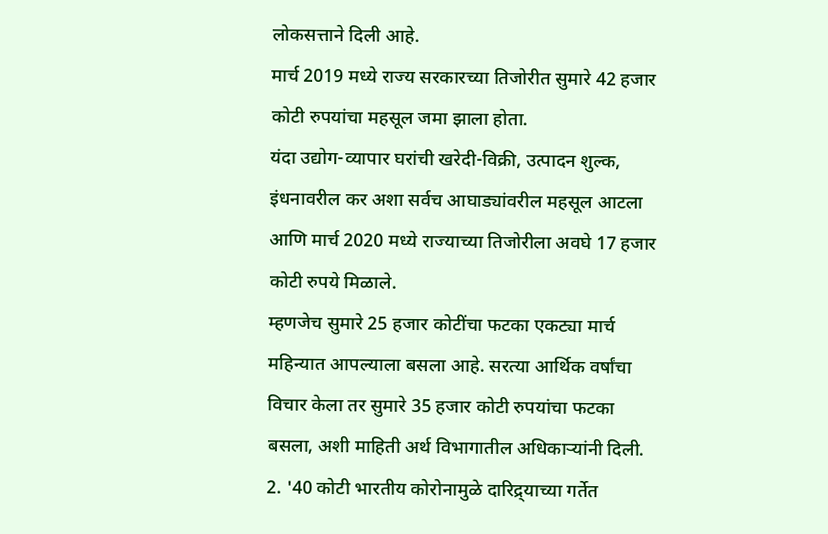लोकसत्ताने दिली आहे.
मार्च 2019 मध्ये राज्य सरकारच्या तिजोरीत सुमारे 42 हजार कोटी रुपयांचा महसूल जमा झाला होता.
यंदा उद्योग-व्यापार घरांची खरेदी-विक्री, उत्पादन शुल्क, इंधनावरील कर अशा सर्वच आघाड्यांवरील महसूल आटला आणि मार्च 2020 मध्ये राज्याच्या तिजोरीला अवघे 17 हजार कोटी रुपये मिळाले.
म्हणजेच सुमारे 25 हजार कोटींचा फटका एकट्या मार्च महिन्यात आपल्याला बसला आहे. सरत्या आर्थिक वर्षांचा विचार केला तर सुमारे 35 हजार कोटी रुपयांचा फटका बसला, अशी माहिती अर्थ विभागातील अधिकाऱ्यांनी दिली.
2. '40 कोटी भारतीय कोरोनामुळे दारिद्र्याच्या गर्तेत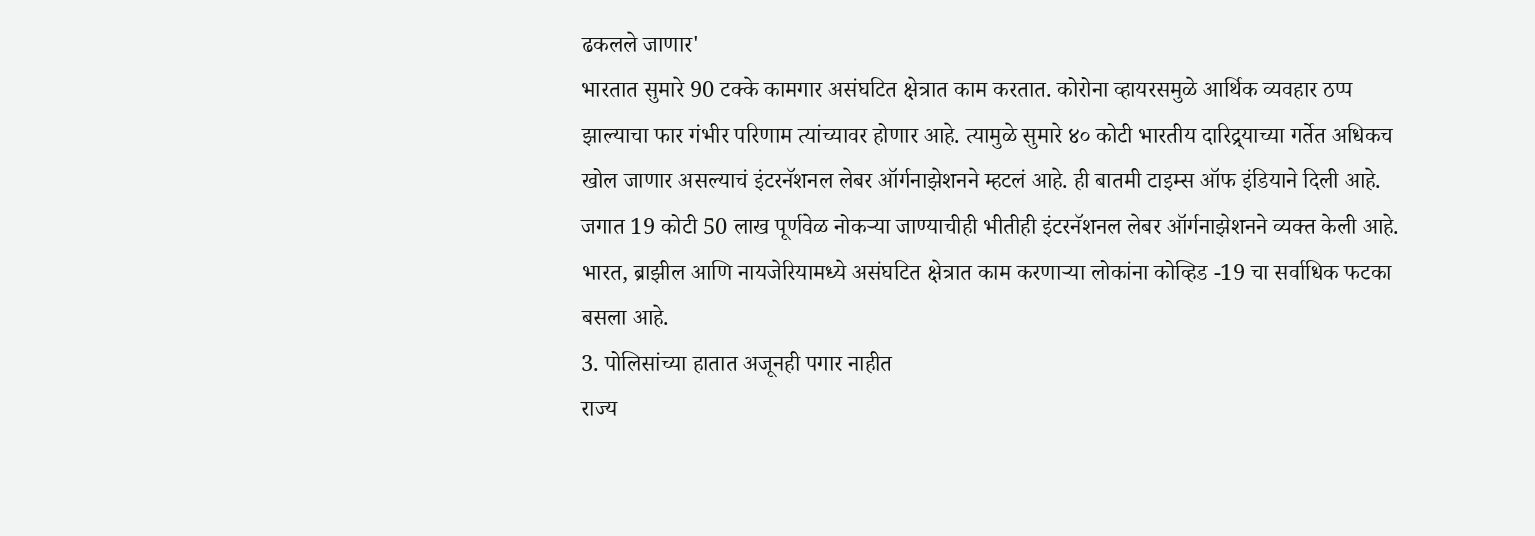ढकलले जाणार'
भारतात सुमारे 90 टक्के कामगार असंघटित क्षेत्रात काम करतात. कोरोना व्हायरसमुळे आर्थिक व्यवहार ठप्प झाल्याचा फार गंभीर परिणाम त्यांच्यावर होणार आहे. त्यामुळे सुमारे ४० कोटी भारतीय दारिद्र्याच्या गर्तेत अधिकच खोल जाणार असल्याचं इंटरनॅशनल लेबर ऑर्गनाझेशनने म्हटलं आहे. ही बातमी टाइम्स ऑफ इंडियाने दिली आहे.
जगात 19 कोटी 50 लाख पूर्णवेळ नोकऱ्या जाण्याचीही भीतीही इंटरनॅशनल लेबर ऑर्गनाझेशनने व्यक्त केली आहे. भारत, ब्राझील आणि नायजेरियामध्ये असंघटित क्षेत्रात काम करणाऱ्या लोकांना कोव्हिड -19 चा सर्वाधिक फटका बसला आहे.
3. पोलिसांच्या हातात अजूनही पगार नाहीत
राज्य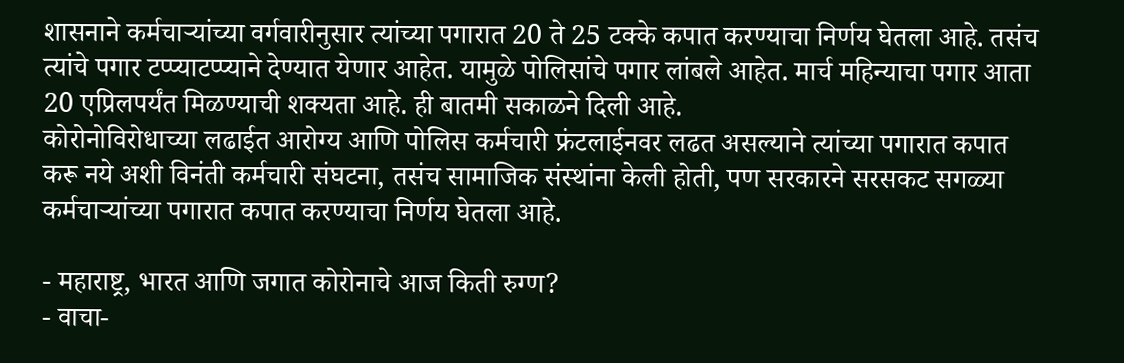शासनाने कर्मचाऱ्यांच्या वर्गवारीनुसार त्यांच्या पगारात 20 ते 25 टक्के कपात करण्याचा निर्णय घेतला आहे. तसंच त्यांचे पगार टप्प्याटप्प्याने देण्यात येणार आहेत. यामुळे पोलिसांचे पगार लांबले आहेत. मार्च महिन्याचा पगार आता 20 एप्रिलपर्यंत मिळण्याची शक्यता आहे. ही बातमी सकाळने दिली आहे.
कोरोनोविरोधाच्या लढाईत आरोग्य आणि पोलिस कर्मचारी फ्रंटलाईनवर लढत असल्याने त्यांच्या पगारात कपात करू नये अशी विनंती कर्मचारी संघटना, तसंच सामाजिक संस्थांना केली होती, पण सरकारने सरसकट सगळ्या कर्मचाऱ्यांच्या पगारात कपात करण्याचा निर्णय घेतला आहे.

- महाराष्ट्र, भारत आणि जगात कोरोनाचे आज किती रुग्ण?
- वाचा-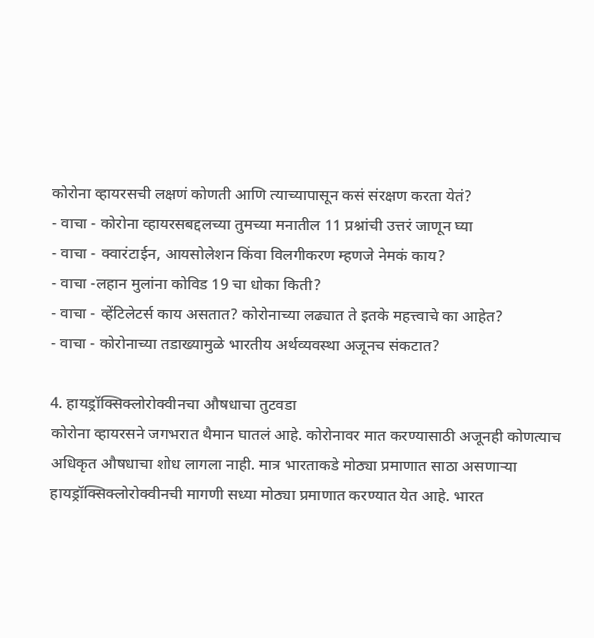कोरोना व्हायरसची लक्षणं कोणती आणि त्याच्यापासून कसं संरक्षण करता येतं?
- वाचा - कोरोना व्हायरसबद्दलच्या तुमच्या मनातील 11 प्रश्नांची उत्तरं जाणून घ्या
- वाचा - क्वारंटाईन, आयसोलेशन किंवा विलगीकरण म्हणजे नेमकं काय?
- वाचा -लहान मुलांना कोविड 19 चा धोका किती?
- वाचा - व्हेंटिलेटर्स काय असतात? कोरोनाच्या लढ्यात ते इतके महत्त्वाचे का आहेत?
- वाचा - कोरोनाच्या तडाख्यामुळे भारतीय अर्थव्यवस्था अजूनच संकटात?

4. हायड्रॉक्सिक्लोरोक्वीनचा औषधाचा तुटवडा
कोरोना व्हायरसने जगभरात थैमान घातलं आहे. कोरोनावर मात करण्यासाठी अजूनही कोणत्याच अधिकृत औषधाचा शोध लागला नाही. मात्र भारताकडे मोठ्या प्रमाणात साठा असणाऱ्या हायड्रॉक्सिक्लोरोक्वीनची मागणी सध्या मोठ्या प्रमाणात करण्यात येत आहे. भारत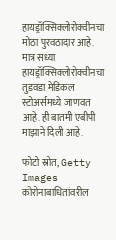हायड्रॉक्सिक्लोरोक्वीनचा मोठा पुरवठादार आहे. मात्र सध्या हायड्रॉक्सिक्लोरोक्वीनचा तुडवडा मेडिकल स्टोअर्समध्ये जाणवत आहे. ही बातमी एबीपी माझाने दिली आहे.

फोटो स्रोत, Getty Images
कोरोनाबाधितांवरील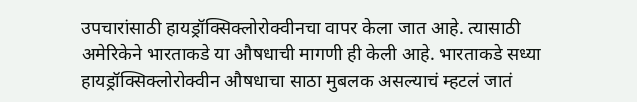उपचारांसाठी हायड्रॉक्सिक्लोरोक्वीनचा वापर केला जात आहे. त्यासाठी अमेरिकेने भारताकडे या औषधाची मागणी ही केली आहे. भारताकडे सध्या हायड्रॉक्सिक्लोरोक्वीन औषधाचा साठा मुबलक असल्याचं म्हटलं जातं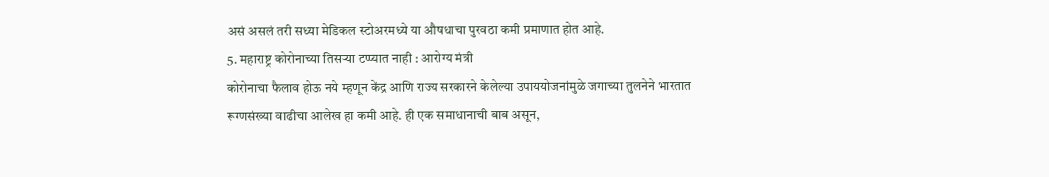असं असलं तरी सध्या मेडिकल स्टोअरमध्ये या औषधाचा पुरवठा कमी प्रमाणात होत आहे.
5. महाराष्ट्र कोरोनाच्या तिसऱ्या टप्प्यात नाही : आरोग्य मंत्री
कोरोनाचा फैलाव होऊ नये म्हणून केंद्र आणि राज्य सरकारने केलेल्या उपाययोजनांमुळे जगाच्या तुलनेने भारतात रूग्णसंख्या वाढीचा आलेख हा कमी आहे. ही एक समाधानाची बाब असून,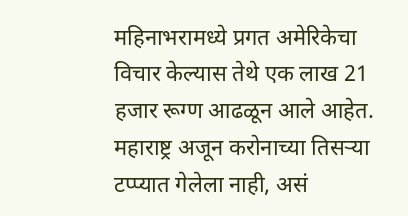महिनाभरामध्ये प्रगत अमेरिकेचा विचार केल्यास तेथे एक लाख 21 हजार रूग्ण आढळून आले आहेत. महाराष्ट्र अजून करोनाच्या तिसऱ्या टप्प्यात गेलेला नाही, असं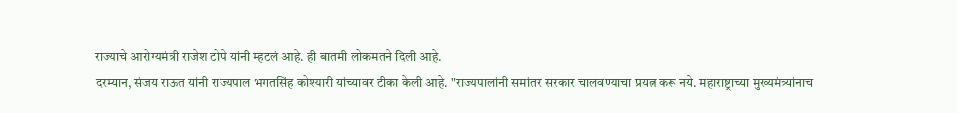राज्याचे आरोग्यमंत्री राजेश टोपे यांनी म्हटलं आहे. ही बातमी लोकमतने दिली आहे.
दरम्यान, संजय राऊत यांनी राज्यपाल भगतसिंह कोश्यारी यांच्यावर टीका केली आहे. "राज्यपालांनी समांतर सरकार चालवण्याचा प्रयत्न करू नये. महाराष्ट्राच्या मुख्यमंत्र्यांनाच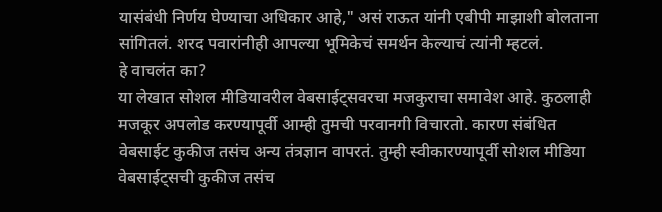यासंबंधी निर्णय घेण्याचा अधिकार आहे," असं राऊत यांनी एबीपी माझाशी बोलताना सांगितलं. शरद पवारांनीही आपल्या भूमिकेचं समर्थन केल्याचं त्यांनी म्हटलं.
हे वाचलंत का?
या लेखात सोशल मीडियावरील वेबसाईट्सवरचा मजकुराचा समावेश आहे. कुठलाही मजकूर अपलोड करण्यापूर्वी आम्ही तुमची परवानगी विचारतो. कारण संबंधित वेबसाईट कुकीज तसंच अन्य तंत्रज्ञान वापरतं. तुम्ही स्वीकारण्यापूर्वी सोशल मीडिया वेबसाईट्सची कुकीज तसंच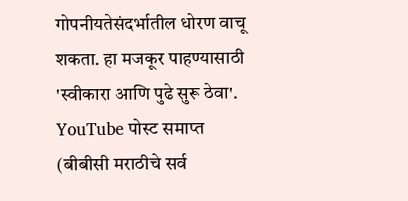गोपनीयतेसंदर्भातील धोरण वाचू शकता. हा मजकूर पाहण्यासाठी 'स्वीकारा आणि पुढे सुरू ठेवा'.
YouTube पोस्ट समाप्त
(बीबीसी मराठीचे सर्व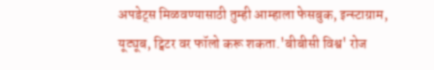अपडेट्स मिळवण्यासाठी तुम्ही आम्हाला फेसबुक, इन्स्टाग्राम, यूट्यूब, ट्विटर वर फॉलो करू शकता.'बीबीसी विश्व' रोज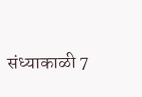संध्याकाळी 7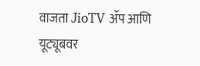वाजता JioTV ॲप आणि यूट्यूबवर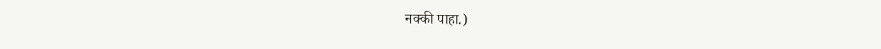नक्की पाहा.)